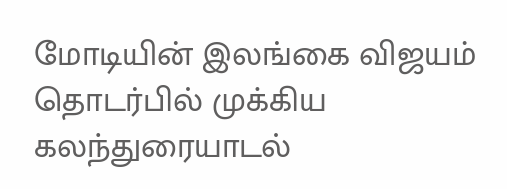மோடியின் இலங்கை விஜயம் தொடர்பில் முக்கிய கலந்துரையாடல்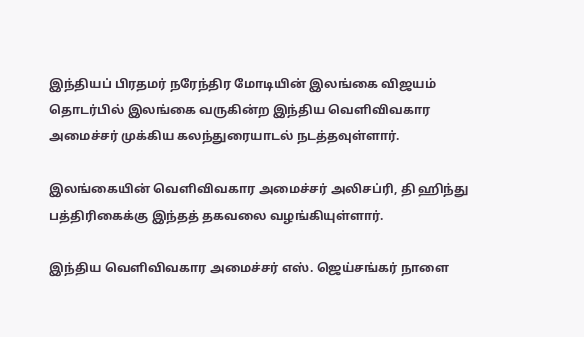இந்தியப் பிரதமர் நரேந்திர மோடியின் இலங்கை விஜயம் தொடர்பில் இலங்கை வருகின்ற இந்திய வெளிவிவகார அமைச்சர் முக்கிய கலந்துரையாடல் நடத்தவுள்ளார்.

இலங்கையின் வெளிவிவகார அமைச்சர் அலிசப்ரி, தி ஹிந்து பத்திரிகைக்கு இந்தத் தகவலை வழங்கியுள்ளார்.

இந்திய வெளிவிவகார அமைச்சர் எஸ். ஜெய்சங்கர் நாளை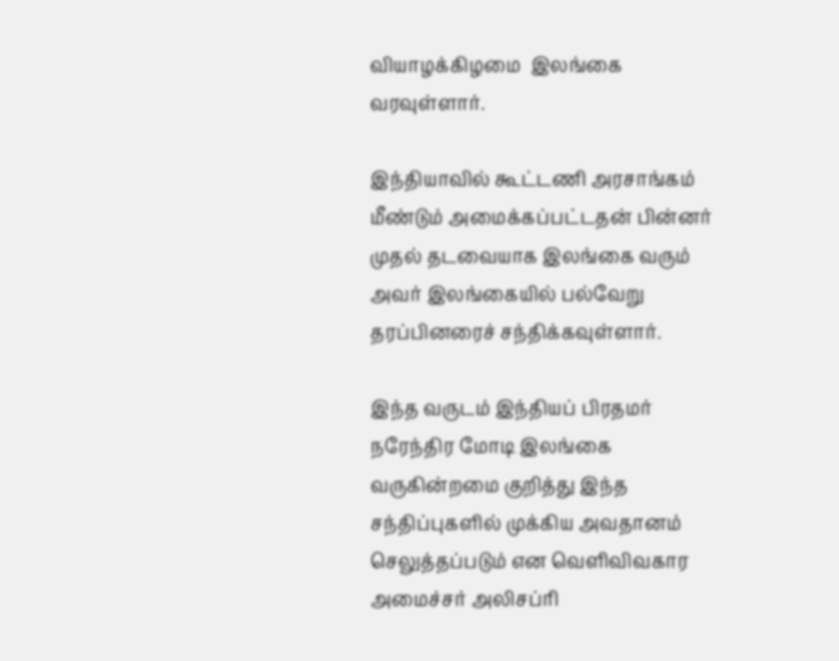வியாழக்கிழமை  இலங்கை வரவுள்ளார்.

இந்தியாவில் கூட்டணி அரசாங்கம் மீண்டும் அமைக்கப்பட்டதன் பின்னர் முதல் தடவையாக இலங்கை வரும் அவர் இலங்கையில் பல்வேறு தரப்பினரைச் சந்திக்கவுள்ளார்.

இந்த வருடம் இந்தியப் பிரதமர் நரேந்திர மோடி இலங்கை வருகின்றமை குறித்து இந்த சந்திப்புகளில் முக்கிய அவதானம் செலுத்தப்படும் என வெளிவிவகார அமைச்சர் அலிசப்ரி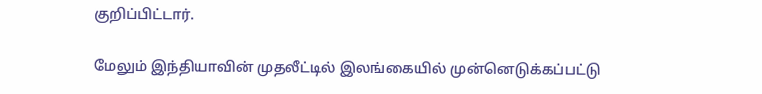குறிப்பிட்டார்.

மேலும் இந்தியாவின் முதலீட்டில் இலங்கையில் முன்னெடுக்கப்பட்டு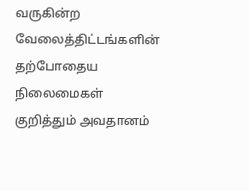வருகின்ற வேலைத்திட்டங்களின் தற்போதைய நிலைமைகள் குறித்தும் அவதானம்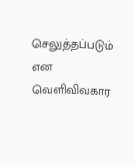செலுத்தப்படும் என வெளிவிவகார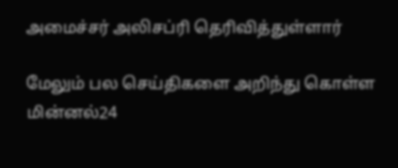அமைச்சர் அலிசப்ரி தெரிவித்துள்ளார்

மேலும் பல செய்திகளை அறிந்து கொள்ள மின்னல்24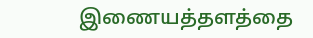இணையத்தளத்தை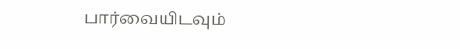பார்வையிடவும்